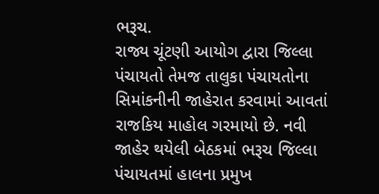ભરૂચ.
રાજ્ય ચૂંટણી આયોગ દ્વારા જિલ્લા પંચાયતો તેમજ તાલુકા પંચાયતોના સિમાંકનીની જાહેરાત કરવામાં આવતાં રાજકિય માહોલ ગરમાયો છે. નવી જાહેર થયેલી બેઠકમાં ભરૂચ જિલ્લા પંચાયતમાં હાલના પ્રમુખ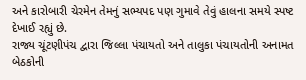અને કારોબારી ચેરમેન તેમનું સભ્યપદ પણ ગુમાવે તેવું હાલના સમયે સ્પષ્ટ દેખાઈ રહ્યું છે.
રાજ્ય ચૂંટણીપંચ દ્વારા જિલ્લા પંચાયતો અને તાલુકા પંચાયતોની અનામત બેઠકોની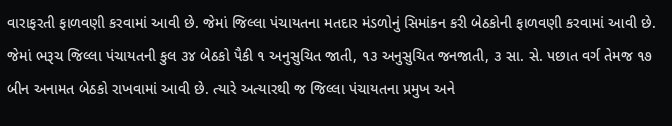વારાફરતી ફાળવણી કરવામાં આવી છે. જેમાં જિલ્લા પંચાયતના મતદાર મંડળોનું સિમાંકન કરી બેઠકોની ફાળવણી કરવામાં આવી છે. જેમાં ભરૂચ જિલ્લા પંચાયતની કુલ ૩૪ બેઠકો પૈકી ૧ અનુસુચિત જાતી, ૧૩ અનુસુચિત જનજાતી, ૩ સા. સે. પછાત વર્ગ તેમજ ૧૭ બીન અનામત બેઠકો રાખવામાં આવી છે. ત્યારે અત્યારથી જ જિલ્લા પંચાયતના પ્રમુખ અને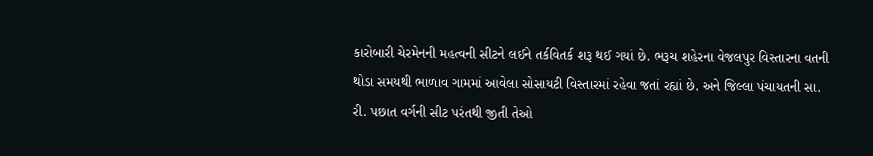કારોબારી ચેરમેનની મહત્વની સીટને લઈને તર્કવિતર્ક શરૂ થઈ ગયાં છે. ભરૂચ શહેરના વેજલપુર વિસ્તારના વતની થોડા સમયથી ભાળાવ ગામમાં આવેલા સોસાયટી વિસ્તારમાં રહેવા જતાં રહ્યાં છે. અને જિલ્લા પંચાયતની સા. રી. પછાત વર્ગની સીટ પરંતથી જીતી તેઓ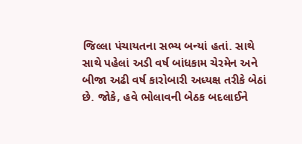જિલ્લા પંચાયતના સભ્ય બન્યાં હતાં. સાથે સાથે પહેલાં અડી વર્ષ બાંધકામ ચેરમેન અને બીજા અઢી વર્ષ કારોબારી અધ્યક્ષ તરીકે બેઠાં છે. જોકે, હવે ભોલાવની બેઠક બદલાઈને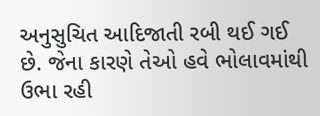અનુસુચિત આદિજાતી રબી થઈ ગઈ છે. જેના કારણે તેઓ હવે ભોલાવમાંથી ઉભા રહી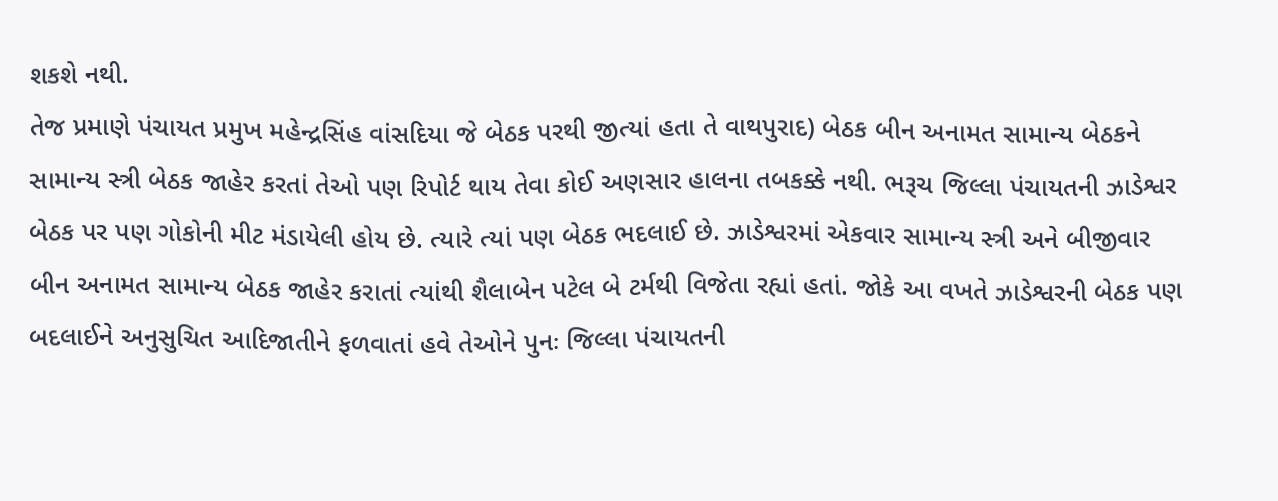શકશે નથી.
તેજ પ્રમાણે પંચાયત પ્રમુખ મહેન્દ્રસિંહ વાંસદિયા જે બેઠક પરથી જીત્યાં હતા તે વાથપુરાદ) બેઠક બીન અનામત સામાન્ય બેઠકને સામાન્ય સ્ત્રી બેઠક જાહેર કરતાં તેઓ પણ રિપોર્ટ થાય તેવા કોઈ અણસાર હાલના તબકક્કે નથી. ભરૂચ જિલ્લા પંચાયતની ઝાડેશ્વર બેઠક પર પણ ગોકોની મીટ મંડાયેલી હોય છે. ત્યારે ત્યાં પણ બેઠક ભદલાઈ છે. ઝાડેશ્વરમાં એકવાર સામાન્ય સ્ત્રી અને બીજીવાર બીન અનામત સામાન્ય બેઠક જાહેર કરાતાં ત્યાંથી શૈલાબેન પટેલ બે ટર્મથી વિજેતા રહ્યાં હતાં. જોકે આ વખતે ઝાડેશ્વરની બેઠક પણ બદલાઈને અનુસુચિત આદિજાતીને ફળવાતાં હવે તેઓને પુનઃ જિલ્લા પંચાયતની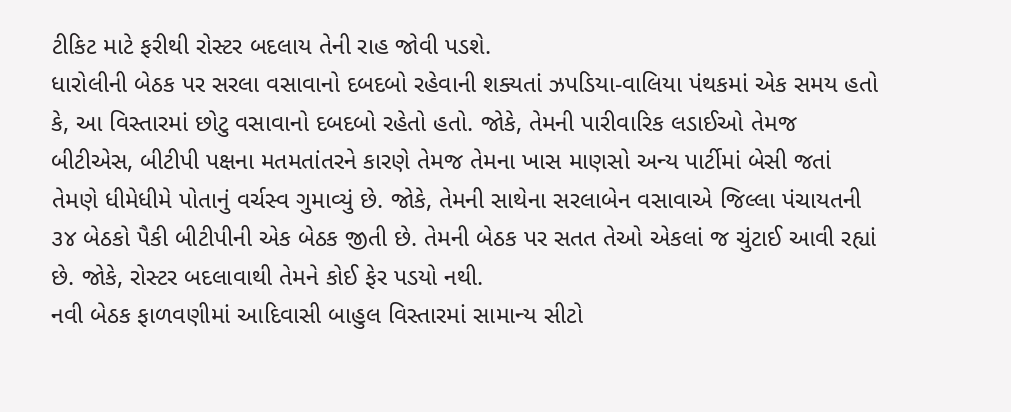ટીકિટ માટે ફરીથી રોસ્ટર બદલાય તેની રાહ જોવી પડશે.
ધારોલીની બેઠક પર સરલા વસાવાનો દબદબો રહેવાની શક્યતાં ઝપડિયા-વાલિયા પંથકમાં એક સમય હતો કે, આ વિસ્તારમાં છોટુ વસાવાનો દબદબો રહેતો હતો. જોકે, તેમની પારીવારિક લડાઈઓ તેમજ બીટીએસ, બીટીપી પક્ષના મતમતાંતરને કારણે તેમજ તેમના ખાસ માણસો અન્ય પાર્ટીમાં બેસી જતાં તેમણે ધીમેધીમે પોતાનું વર્ચસ્વ ગુમાવ્યું છે. જોકે, તેમની સાથેના સરલાબેન વસાવાએ જિલ્લા પંચાયતની ૩૪ બેઠકો પૈકી બીટીપીની એક બેઠક જીતી છે. તેમની બેઠક પર સતત તેઓ એકલાં જ ચુંટાઈ આવી રહ્યાં છે. જોકે, રોસ્ટર બદલાવાથી તેમને કોઈ ફેર પડયો નથી.
નવી બેઠક ફાળવણીમાં આદિવાસી બાહુલ વિસ્તારમાં સામાન્ય સીટો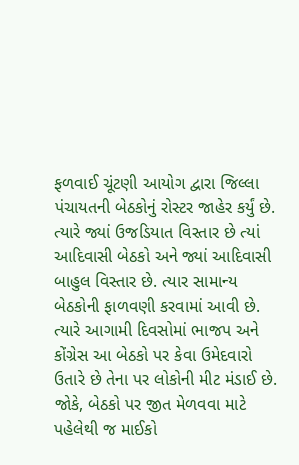ફળવાઈ ચૂંટણી આયોગ દ્વારા જિલ્લા પંચાયતની બેઠકોનું રોસ્ટર જાહેર કર્યું છે. ત્યારે જ્યાં ઉજડિયાત વિસ્તાર છે ત્યાં આદિવાસી બેઠકો અને જ્યાં આદિવાસી બાહુલ વિસ્તાર છે. ત્યાર સામાન્ય બેઠકોની ફાળવણી કરવામાં આવી છે. ત્યારે આગામી દિવસોમાં ભાજપ અને કોંગ્રેસ આ બેઠકો પર કેવા ઉમેદવારો ઉતારે છે તેના પર લોકોની મીટ મંડાઈ છે. જોકે, બેઠકો પર જીત મેળવવા માટે પહેલેથી જ માઈકો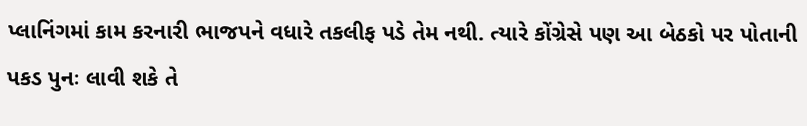પ્લાનિંગમાં કામ કરનારી ભાજપને વધારે તકલીફ પડે તેમ નથી. ત્યારે કોંગ્રેસે પણ આ બેઠકો પર પોતાની પકડ પુનઃ લાવી શકે તે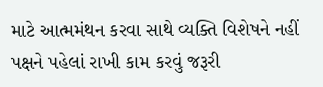માટે આત્મમંથન કરવા સાથે વ્યક્તિ વિશેષને નહીં પક્ષને પહેલાં રાખી કામ કરવું જરૂરી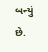બન્યું છે.